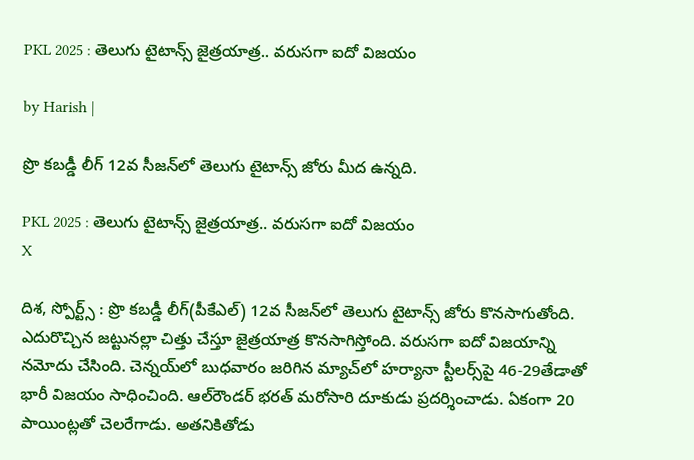PKL 2025 : తెలుగు టైటాన్స్ జైత్రయాత్ర.. వరుసగా ఐదో విజయం

by Harish |

ప్రొ కబడ్డీ లీగ్ 12వ సీజన్‌లో తెలుగు టైటాన్స్ జోరు మీద ఉన్నది.

PKL 2025 : తెలుగు టైటాన్స్ జైత్రయాత్ర.. వరుసగా ఐదో విజయం
X

దిశ, స్పోర్ట్స్ : ప్రొ కబడ్డీ లీగ్(పీకేఎల్) 12వ సీజన్‌లో తెలుగు టైటాన్స్ జోరు కొనసాగుతోంది. ఎదురొచ్చిన జట్టునల్లా చిత్తు చేస్తూ జైత్రయాత్ర కొనసాగిస్తోంది. వరుసగా ఐదో విజయాన్ని నమోదు చేసింది. చెన్నయ్‌లో బుధవారం జరిగిన మ్యాచ్‌లో హర్యానా స్టీలర్స్‌పై 46-29తేడాతో భారీ విజయం సాధించింది. ఆల్‌రౌండర్ భరత్ మరోసారి దూకుడు ప్రదర్శించాడు. ఏకంగా 20 పాయింట్లతో చెలరేగాడు. అతనికితోడు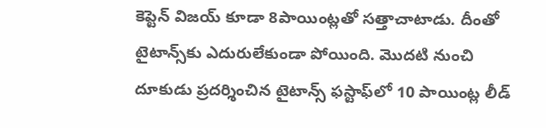కెప్టెన్ విజయ్ కూడా 8పాయింట్లతో సత్తాచాటాడు. దీంతో టైటాన్స్‌కు ఎదురులేకుండా పోయింది. మొదటి నుంచి దూకుడు ప్రదర్శించిన టైటాన్స్ ఫస్టాఫ్‌లో 10 పాయింట్ల లీడ్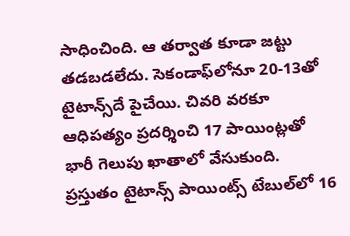సాధించింది. ఆ తర్వాత కూడా జట్టు తడబడలేదు. సెకండాఫ్‌లోనూ 20-13తో టైటాన్స్‌దే పైచేయి. చివరి వరకూ ఆధిపత్యం ప్రదర్శించి 17 పాయింట్లతో భారీ గెలుపు ఖాతాలో వేసుకుంది. ప్రస్తుతం టైటాన్స్ పాయింట్స్ టేబుల్‌లో 16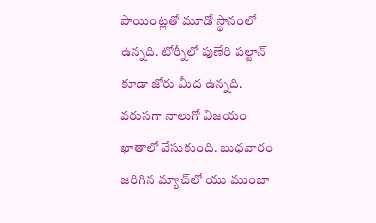పాయింట్లతో మూడో స్థానంలో ఉన్నది. టోర్నీలో పుణేరి పల్టాన్ కూడా జోరు మీద ఉన్నది. వరుసగా నాలుగో విజయం ఖాతాలో వేసుకుంది. బుధవారం జరిగిన మ్యాచ్‌లో యు ముంబా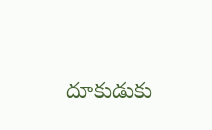దూకుడుకు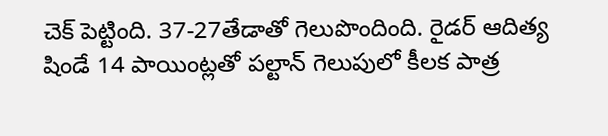చెక్ పెట్టింది. 37-27తేడాతో గెలుపొందింది. రైడర్ ఆదిత్య షిండే 14 పాయింట్లతో పల్టాన్ గెలుపులో కీలక పాత్ర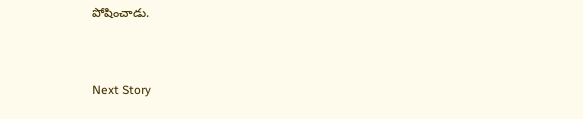పోషించాడు.


Next Story